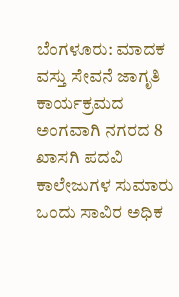ಬೆಂಗಳೂರು: ಮಾದಕ ವಸ್ತು ಸೇವನೆ ಜಾಗೃತಿ ಕಾರ್ಯಕ್ರಮದ ಅಂಗವಾಗಿ ನಗರದ 8 ಖಾಸಗಿ ಪದವಿ ಕಾಲೇಜುಗಳ ಸುಮಾರು ಒಂದು ಸಾವಿರ ಅಧಿಕ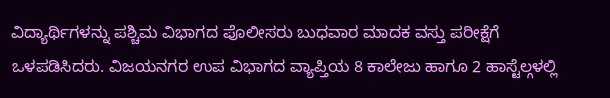ವಿದ್ಯಾರ್ಥಿಗಳನ್ನು ಪಶ್ಚಿಮ ವಿಭಾಗದ ಪೊಲೀಸರು ಬುಧವಾರ ಮಾದಕ ವಸ್ತು ಪರೀಕ್ಷೆಗೆ ಒಳಪಡಿಸಿದರು. ವಿಜಯನಗರ ಉಪ ವಿಭಾಗದ ವ್ಯಾಪ್ತಿಯ 8 ಕಾಲೇಜು ಹಾಗೂ 2 ಹಾಸ್ಟೆಲ್ಗಳಲ್ಲಿ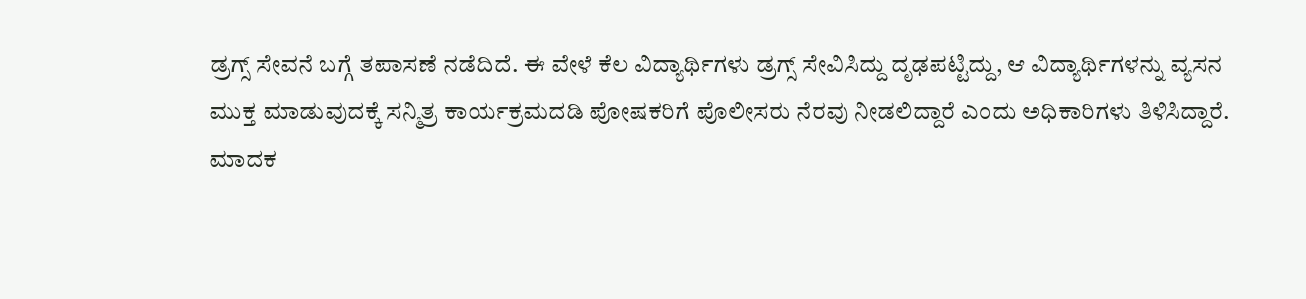ಡ್ರಗ್ಸ್ ಸೇವನೆ ಬಗ್ಗೆ ತಪಾಸಣೆ ನಡೆದಿದೆ. ಈ ವೇಳೆ ಕೆಲ ವಿದ್ಯಾರ್ಥಿಗಳು ಡ್ರಗ್ಸ್ ಸೇವಿಸಿದ್ದು ದೃಢಪಟ್ಟಿದ್ದು, ಆ ವಿದ್ಯಾರ್ಥಿಗಳನ್ನು ವ್ಯಸನ ಮುಕ್ತ ಮಾಡುವುದಕ್ಕೆ ಸನ್ಮಿತ್ರ ಕಾರ್ಯಕ್ರಮದಡಿ ಪೋಷಕರಿಗೆ ಪೊಲೀಸರು ನೆರವು ನೀಡಲಿದ್ದಾರೆ ಎಂದು ಅಧಿಕಾರಿಗಳು ತಿಳಿಸಿದ್ದಾರೆ.
ಮಾದಕ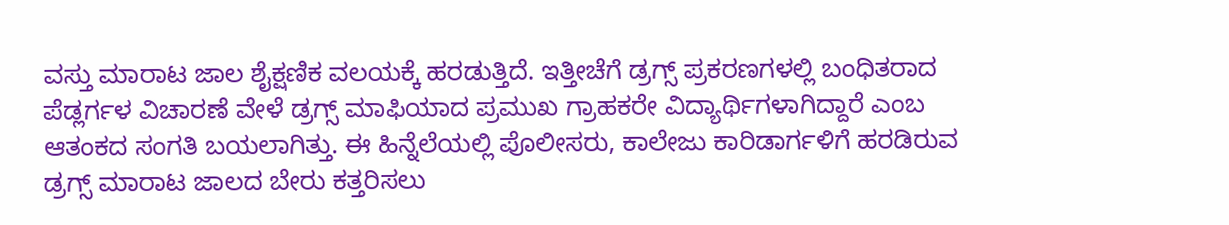ವಸ್ತು ಮಾರಾಟ ಜಾಲ ಶೈಕ್ಷಣಿಕ ವಲಯಕ್ಕೆ ಹರಡುತ್ತಿದೆ. ಇತ್ತೀಚೆಗೆ ಡ್ರಗ್ಸ್ ಪ್ರಕರಣಗಳಲ್ಲಿ ಬಂಧಿತರಾದ ಪೆಡ್ಲರ್ಗಳ ವಿಚಾರಣೆ ವೇಳೆ ಡ್ರಗ್ಸ್ ಮಾಫಿಯಾದ ಪ್ರಮುಖ ಗ್ರಾಹಕರೇ ವಿದ್ಯಾರ್ಥಿಗಳಾಗಿದ್ದಾರೆ ಎಂಬ ಆತಂಕದ ಸಂಗತಿ ಬಯಲಾಗಿತ್ತು. ಈ ಹಿನ್ನೆಲೆಯಲ್ಲಿ ಪೊಲೀಸರು, ಕಾಲೇಜು ಕಾರಿಡಾರ್ಗಳಿಗೆ ಹರಡಿರುವ ಡ್ರಗ್ಸ್ ಮಾರಾಟ ಜಾಲದ ಬೇರು ಕತ್ತರಿಸಲು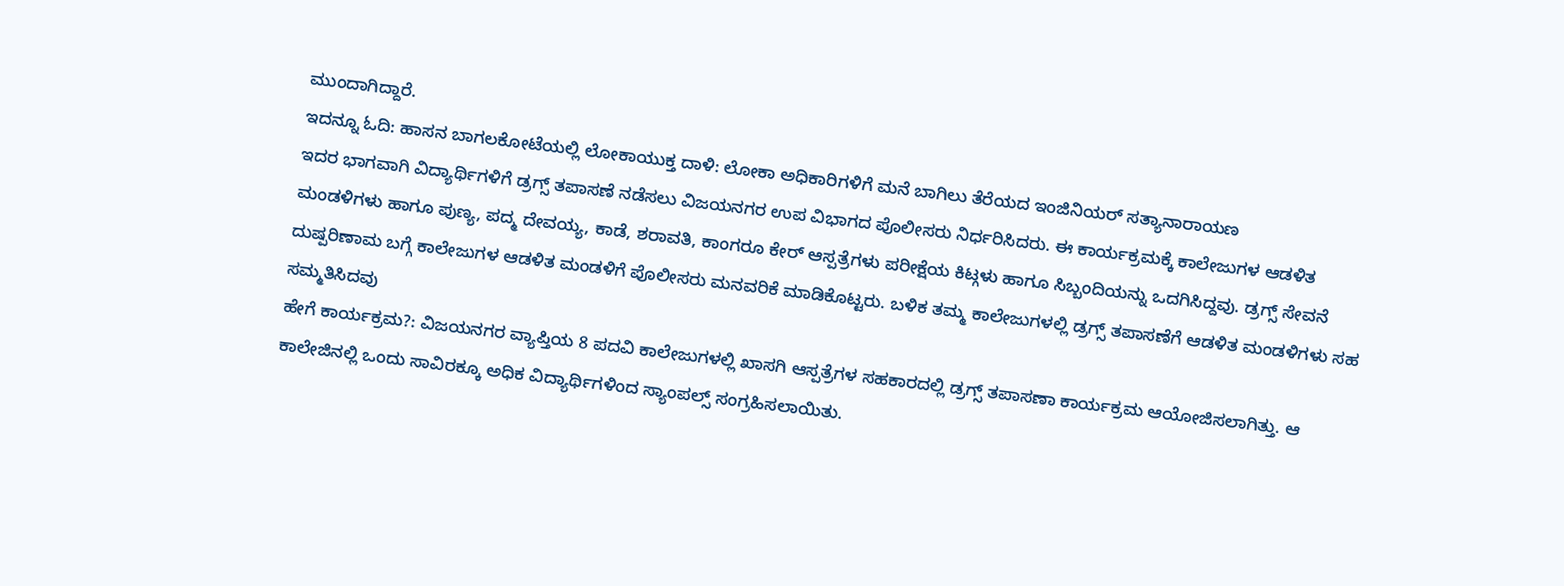ಮುಂದಾಗಿದ್ದಾರೆ.
ಇದನ್ನೂ ಓದಿ: ಹಾಸನ ಬಾಗಲಕೋಟೆಯಲ್ಲಿ ಲೋಕಾಯುಕ್ತ ದಾಳಿ: ಲೋಕಾ ಅಧಿಕಾರಿಗಳಿಗೆ ಮನೆ ಬಾಗಿಲು ತೆರೆಯದ ಇಂಜಿನಿಯರ್ ಸತ್ಯಾನಾರಾಯಣ
ಇದರ ಭಾಗವಾಗಿ ವಿದ್ಯಾರ್ಥಿಗಳಿಗೆ ಡ್ರಗ್ಸ್ ತಪಾಸಣೆ ನಡೆಸಲು ವಿಜಯನಗರ ಉಪ ವಿಭಾಗದ ಪೊಲೀಸರು ನಿರ್ಧರಿಸಿದರು. ಈ ಕಾರ್ಯಕ್ರಮಕ್ಕೆ ಕಾಲೇಜುಗಳ ಆಡಳಿತ ಮಂಡಳಿಗಳು ಹಾಗೂ ಪುಣ್ಯ, ಪದ್ಮ ದೇವಯ್ಯ, ಕಾಡೆ, ಶರಾವತಿ, ಕಾಂಗರೂ ಕೇರ್ ಆಸ್ಪತ್ರೆಗಳು ಪರೀಕ್ಷೆಯ ಕಿಟ್ಗಳು ಹಾಗೂ ಸಿಬ್ಬಂದಿಯನ್ನು ಒದಗಿಸಿದ್ದವು. ಡ್ರಗ್ಸ್ ಸೇವನೆ ದುಷ್ಪರಿಣಾಮ ಬಗ್ಗೆ ಕಾಲೇಜುಗಳ ಆಡಳಿತ ಮಂಡಳಿಗೆ ಪೊಲೀಸರು ಮನವರಿಕೆ ಮಾಡಿಕೊಟ್ಟರು. ಬಳಿಕ ತಮ್ಮ ಕಾಲೇಜುಗಳಲ್ಲಿ ಡ್ರಗ್ಸ್ ತಪಾಸಣೆಗೆ ಆಡಳಿತ ಮಂಡಳಿಗಳು ಸಹ ಸಮ್ಮತಿಸಿದವು
ಹೇಗೆ ಕಾರ್ಯಕ್ರಮ?: ವಿಜಯನಗರ ವ್ಯಾಪ್ತಿಯ 8 ಪದವಿ ಕಾಲೇಜುಗಳಲ್ಲಿ ಖಾಸಗಿ ಆಸ್ಪತ್ರೆಗಳ ಸಹಕಾರದಲ್ಲಿ ಡ್ರಗ್ಸ್ ತಪಾಸಣಾ ಕಾರ್ಯಕ್ರಮ ಆಯೋಜಿಸಲಾಗಿತ್ತು. ಆ ಕಾಲೇಜಿನಲ್ಲಿ ಒಂದು ಸಾವಿರಕ್ಕೂ ಅಧಿಕ ವಿದ್ಯಾರ್ಥಿಗಳಿಂದ ಸ್ಯಾಂಪಲ್ಸ್ ಸಂಗ್ರಹಿಸಲಾಯಿತು.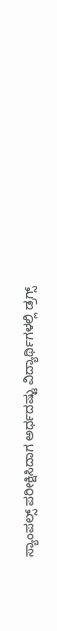ಸ್ಯಾಂಪಲ್ಸ್ ಪರೀಕ್ಷಿಸಿದಾಗ ಅರ್ಧದಷ್ಟು ವಿದ್ಯಾರ್ಥಿಗಳಲ್ಲಿ ಡ್ರಗ್ಸ್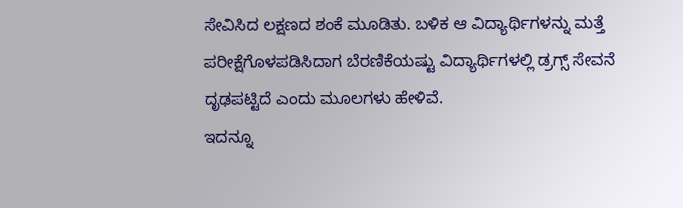ಸೇವಿಸಿದ ಲಕ್ಷಣದ ಶಂಕೆ ಮೂಡಿತು. ಬಳಿಕ ಆ ವಿದ್ಯಾರ್ಥಿಗಳನ್ನು ಮತ್ತೆ ಪರೀಕ್ಷೆಗೊಳಪಡಿಸಿದಾಗ ಬೆರಣಿಕೆಯಷ್ಟು ವಿದ್ಯಾರ್ಥಿಗಳಲ್ಲಿ ಡ್ರಗ್ಸ್ ಸೇವನೆ ದೃಢಪಟ್ಟಿದೆ ಎಂದು ಮೂಲಗಳು ಹೇಳಿವೆ.
ಇದನ್ನೂ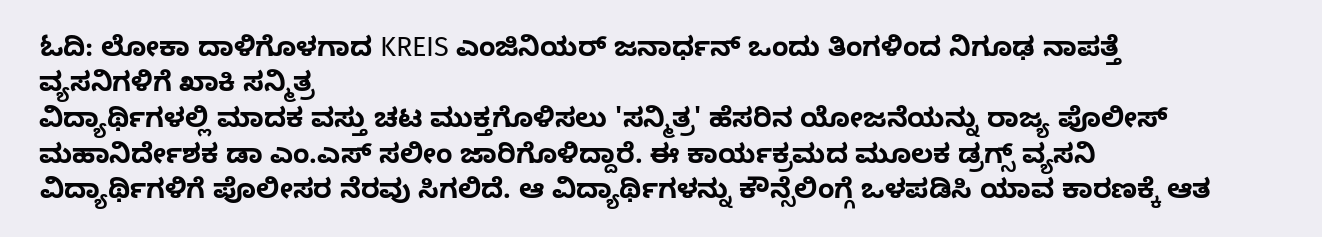ಓದಿ: ಲೋಕಾ ದಾಳಿಗೊಳಗಾದ KREIS ಎಂಜಿನಿಯರ್ ಜನಾರ್ಧನ್ ಒಂದು ತಿಂಗಳಿಂದ ನಿಗೂಢ ನಾಪತ್ತೆ
ವ್ಯಸನಿಗಳಿಗೆ ಖಾಕಿ ಸನ್ಮಿತ್ರ
ವಿದ್ಯಾರ್ಥಿಗಳಲ್ಲಿ ಮಾದಕ ವಸ್ತು ಚಟ ಮುಕ್ತಗೊಳಿಸಲು 'ಸನ್ಮಿತ್ರ' ಹೆಸರಿನ ಯೋಜನೆಯನ್ನು ರಾಜ್ಯ ಪೊಲೀಸ್ ಮಹಾನಿರ್ದೇಶಕ ಡಾ ಎಂ.ಎಸ್ ಸಲೀಂ ಜಾರಿಗೊಳಿದ್ದಾರೆ. ಈ ಕಾರ್ಯಕ್ರಮದ ಮೂಲಕ ಡ್ರಗ್ಸ್ ವ್ಯಸನಿ ವಿದ್ಯಾರ್ಥಿಗಳಿಗೆ ಪೊಲೀಸರ ನೆರವು ಸಿಗಲಿದೆ. ಆ ವಿದ್ಯಾರ್ಥಿಗಳನ್ನು ಕೌನ್ಸೆಲಿಂಗ್ಗೆ ಒಳಪಡಿಸಿ ಯಾವ ಕಾರಣಕ್ಕೆ ಆತ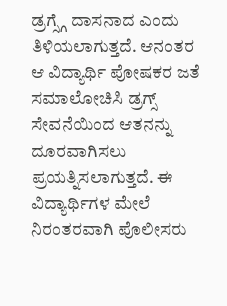ಡ್ರಗ್ಸ್ಗೆ ದಾಸನಾದ ಎಂದು ತಿಳಿಯಲಾಗುತ್ತದೆ. ಆನಂತರ ಆ ವಿದ್ಯಾರ್ಥಿ ಪೋಷಕರ ಜತೆ ಸಮಾಲೋಚಿಸಿ ಡ್ರಗ್ಸ್ ಸೇವನೆಯಿಂದ ಆತನನ್ನು ದೂರವಾಗಿಸಲು ಪ್ರಯತ್ನಿಸಲಾಗುತ್ತದೆ. ಈ ವಿದ್ಯಾರ್ಥಿಗಳ ಮೇಲೆ ನಿರಂತರವಾಗಿ ಪೊಲೀಸರು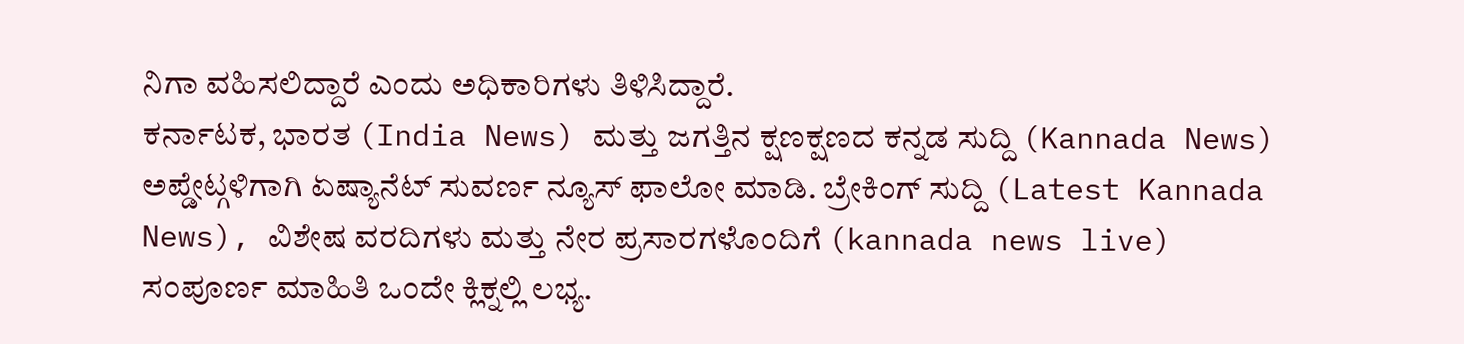ನಿಗಾ ವಹಿಸಲಿದ್ದಾರೆ ಎಂದು ಅಧಿಕಾರಿಗಳು ತಿಳಿಸಿದ್ದಾರೆ.
ಕರ್ನಾಟಕ, ಭಾರತ (India News) ಮತ್ತು ಜಗತ್ತಿನ ಕ್ಷಣಕ್ಷಣದ ಕನ್ನಡ ಸುದ್ದಿ (Kannada News) ಅಪ್ಡೇಟ್ಗಳಿಗಾಗಿ ಏಷ್ಯಾನೆಟ್ ಸುವರ್ಣ ನ್ಯೂಸ್ ಫಾಲೋ ಮಾಡಿ. ಬ್ರೇಕಿಂಗ್ ಸುದ್ದಿ (Latest Kannada News), ವಿಶೇಷ ವರದಿಗಳು ಮತ್ತು ನೇರ ಪ್ರಸಾರಗಳೊಂದಿಗೆ (kannada news live) ಸಂಪೂರ್ಣ ಮಾಹಿತಿ ಒಂದೇ ಕ್ಲಿಕ್ನಲ್ಲಿ ಲಭ್ಯ.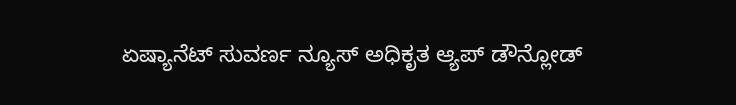ಏಷ್ಯಾನೆಟ್ ಸುವರ್ಣ ನ್ಯೂಸ್ ಅಧಿಕೃತ ಆ್ಯಪ್ ಡೌನ್ಲೋಡ್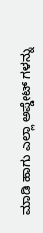ಮಾಡಿ ಹಾಗು ಎಲ್ಲಾ ಅಪ್ಡೇಟ್ ಗಳನ್ನು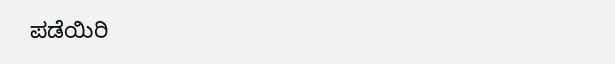ಪಡೆಯಿರಿ